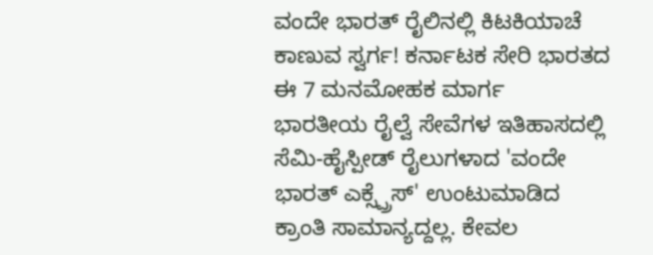ವಂದೇ ಭಾರತ್ ರೈಲಿನಲ್ಲಿ ಕಿಟಕಿಯಾಚೆ ಕಾಣುವ ಸ್ವರ್ಗ! ಕರ್ನಾಟಕ ಸೇರಿ ಭಾರತದ ಈ 7 ಮನಮೋಹಕ ಮಾರ್ಗ
ಭಾರತೀಯ ರೈಲ್ವೆ ಸೇವೆಗಳ ಇತಿಹಾಸದಲ್ಲಿ ಸೆಮಿ-ಹೈಸ್ಪೀಡ್ ರೈಲುಗಳಾದ 'ವಂದೇ ಭಾರತ್ ಎಕ್ಸ್ಪ್ರೆಸ್' ಉಂಟುಮಾಡಿದ ಕ್ರಾಂತಿ ಸಾಮಾನ್ಯದ್ದಲ್ಲ. ಕೇವಲ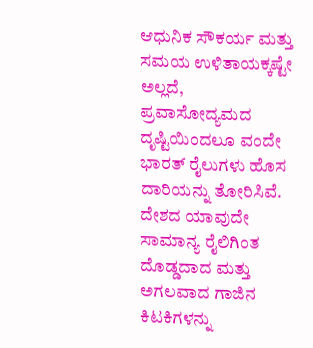ಆಧುನಿಕ ಸೌಕರ್ಯ ಮತ್ತು ಸಮಯ ಉಳಿತಾಯಕ್ಕಷ್ಟೇ ಅಲ್ಲದೆ, ಪ್ರವಾಸೋದ್ಯಮದ ದೃಷ್ಟಿಯಿಂದಲೂ ವಂದೇ ಭಾರತ್ ರೈಲುಗಳು ಹೊಸ ದಾರಿಯನ್ನು ತೋರಿಸಿವೆ. ದೇಶದ ಯಾವುದೇ ಸಾಮಾನ್ಯ ರೈಲಿಗಿಂತ ದೊಡ್ಡದಾದ ಮತ್ತು ಅಗಲವಾದ ಗಾಜಿನ ಕಿಟಕಿಗಳನ್ನು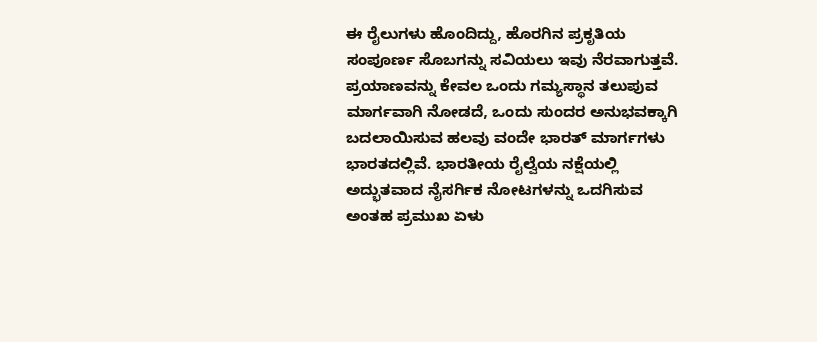ಈ ರೈಲುಗಳು ಹೊಂದಿದ್ದು, ಹೊರಗಿನ ಪ್ರಕೃತಿಯ ಸಂಪೂರ್ಣ ಸೊಬಗನ್ನು ಸವಿಯಲು ಇವು ನೆರವಾಗುತ್ತವೆ.
ಪ್ರಯಾಣವನ್ನು ಕೇವಲ ಒಂದು ಗಮ್ಯಸ್ಥಾನ ತಲುಪುವ ಮಾರ್ಗವಾಗಿ ನೋಡದೆ, ಒಂದು ಸುಂದರ ಅನುಭವಕ್ಕಾಗಿ ಬದಲಾಯಿಸುವ ಹಲವು ವಂದೇ ಭಾರತ್ ಮಾರ್ಗಗಳು ಭಾರತದಲ್ಲಿವೆ. ಭಾರತೀಯ ರೈಲ್ವೆಯ ನಕ್ಷೆಯಲ್ಲಿ ಅದ್ಭುತವಾದ ನೈಸರ್ಗಿಕ ನೋಟಗಳನ್ನು ಒದಗಿಸುವ ಅಂತಹ ಪ್ರಮುಖ ಏಳು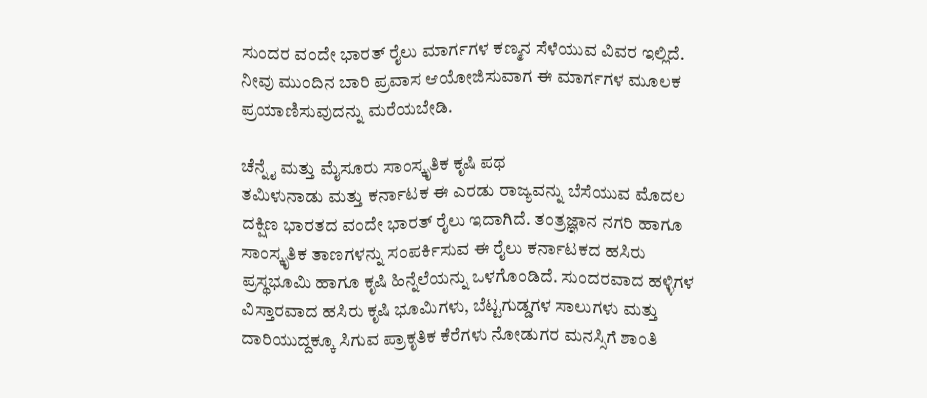ಸುಂದರ ವಂದೇ ಭಾರತ್ ರೈಲು ಮಾರ್ಗಗಳ ಕಣ್ಮನ ಸೆಳೆಯುವ ವಿವರ ಇಲ್ಲಿದೆ. ನೀವು ಮುಂದಿನ ಬಾರಿ ಪ್ರವಾಸ ಆಯೋಜಿಸುವಾಗ ಈ ಮಾರ್ಗಗಳ ಮೂಲಕ ಪ್ರಯಾಣಿಸುವುದನ್ನು ಮರೆಯಬೇಡಿ.

ಚೆನ್ನೈ ಮತ್ತು ಮೈಸೂರು ಸಾಂಸ್ಕೃತಿಕ ಕೃಷಿ ಪಥ
ತಮಿಳುನಾಡು ಮತ್ತು ಕರ್ನಾಟಕ ಈ ಎರಡು ರಾಜ್ಯವನ್ನು ಬೆಸೆಯುವ ಮೊದಲ ದಕ್ಷಿಣ ಭಾರತದ ವಂದೇ ಭಾರತ್ ರೈಲು ಇದಾಗಿದೆ. ತಂತ್ರಜ್ಞಾನ ನಗರಿ ಹಾಗೂ ಸಾಂಸ್ಕೃತಿಕ ತಾಣಗಳನ್ನು ಸಂಪರ್ಕಿಸುವ ಈ ರೈಲು ಕರ್ನಾಟಕದ ಹಸಿರು ಪ್ರಸ್ಥಭೂಮಿ ಹಾಗೂ ಕೃಷಿ ಹಿನ್ನೆಲೆಯನ್ನು ಒಳಗೊಂಡಿದೆ. ಸುಂದರವಾದ ಹಳ್ಳಿಗಳ ವಿಸ್ತಾರವಾದ ಹಸಿರು ಕೃಷಿ ಭೂಮಿಗಳು, ಬೆಟ್ಟಗುಡ್ಡಗಳ ಸಾಲುಗಳು ಮತ್ತು ದಾರಿಯುದ್ದಕ್ಕೂ ಸಿಗುವ ಪ್ರಾಕೃತಿಕ ಕೆರೆಗಳು ನೋಡುಗರ ಮನಸ್ಸಿಗೆ ಶಾಂತಿ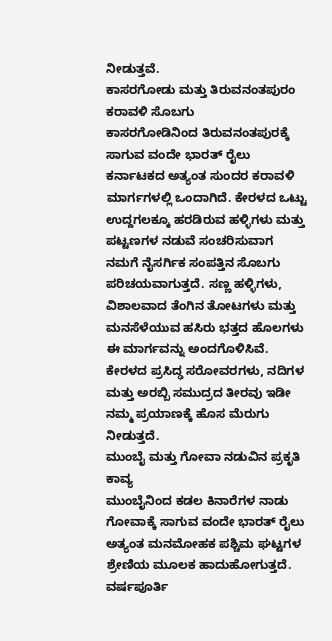ನೀಡುತ್ತವೆ.
ಕಾಸರಗೋಡು ಮತ್ತು ತಿರುವನಂತಪುರಂ ಕರಾವಳಿ ಸೊಬಗು
ಕಾಸರಗೋಡಿನಿಂದ ತಿರುವನಂತಪುರಕ್ಕೆ ಸಾಗುವ ವಂದೇ ಭಾರತ್ ರೈಲು ಕರ್ನಾಟಕದ ಅತ್ಯಂತ ಸುಂದರ ಕರಾವಳಿ ಮಾರ್ಗಗಳಲ್ಲಿ ಒಂದಾಗಿದೆ. ಕೇರಳದ ಒಟ್ಟು ಉದ್ದಗಲಕ್ಕೂ ಹರಡಿರುವ ಹಳ್ಳಿಗಳು ಮತ್ತು ಪಟ್ಟಣಗಳ ನಡುವೆ ಸಂಚರಿಸುವಾಗ ನಮಗೆ ನೈಸರ್ಗಿಕ ಸಂಪತ್ತಿನ ಸೊಬಗು ಪರಿಚಯವಾಗುತ್ತದೆ. ಸಣ್ಣ ಹಳ್ಳಿಗಳು, ವಿಶಾಲವಾದ ತೆಂಗಿನ ತೋಟಗಳು ಮತ್ತು ಮನಸೆಳೆಯುವ ಹಸಿರು ಭತ್ತದ ಹೊಲಗಳು ಈ ಮಾರ್ಗವನ್ನು ಅಂದಗೊಳಿಸಿವೆ. ಕೇರಳದ ಪ್ರಸಿದ್ಢ ಸರೋವರಗಳು, ನದಿಗಳ ಮತ್ತು ಅರಬ್ಬಿ ಸಮುದ್ರದ ತೀರವು ಇಡೀ ನಮ್ಮ ಪ್ರಯಾಣಕ್ಕೆ ಹೊಸ ಮೆರುಗು ನೀಡುತ್ತದೆ.
ಮುಂಬೈ ಮತ್ತು ಗೋವಾ ನಡುವಿನ ಪ್ರಕೃತಿ ಕಾವ್ಯ
ಮುಂಬೈನಿಂದ ಕಡಲ ಕಿನಾರೆಗಳ ನಾಡು ಗೋವಾಕ್ಕೆ ಸಾಗುವ ವಂದೇ ಭಾರತ್ ರೈಲು ಅತ್ಯಂತ ಮನಮೋಹಕ ಪಶ್ಚಿಮ ಘಟ್ಟಗಳ ಶ್ರೇಣಿಯ ಮೂಲಕ ಹಾದುಹೋಗುತ್ತದೆ. ವರ್ಷಪೂರ್ತಿ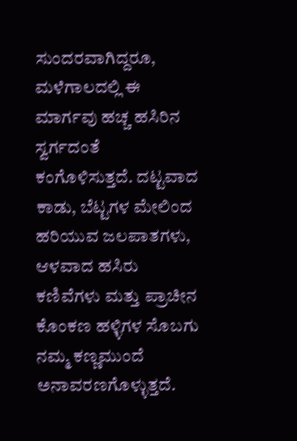ಸುಂದರವಾಗಿದ್ದರೂ, ಮಳೆಗಾಲದಲ್ಲಿ ಈ ಮಾರ್ಗವು ಹಚ್ಚ ಹಸಿರಿನ ಸ್ವರ್ಗದಂತೆ ಕಂಗೊಳಿಸುತ್ತದೆ. ದಟ್ಟವಾದ ಕಾಡು, ಬೆಟ್ಟಗಳ ಮೇಲಿಂದ ಹರಿಯುವ ಜಲಪಾತಗಳು, ಆಳವಾದ ಹಸಿರು ಕಣಿವೆಗಳು ಮತ್ತು ಪ್ರಾಚೀನ ಕೊಂಕಣ ಹಳ್ಳಿಗಳ ಸೊಬಗು ನಮ್ಮ ಕಣ್ಣಮುಂದೆ ಅನಾವರಣಗೊಳ್ಳುತ್ತದೆ.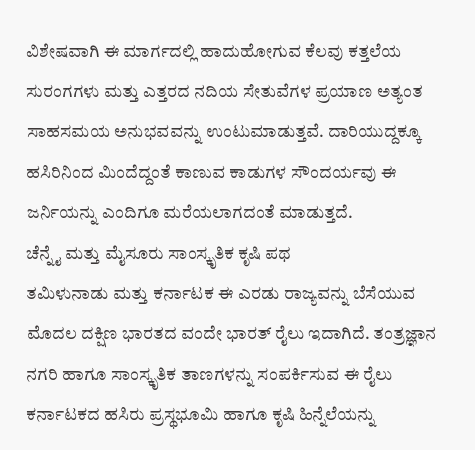ವಿಶೇಷವಾಗಿ ಈ ಮಾರ್ಗದಲ್ಲಿ ಹಾದುಹೋಗುವ ಕೆಲವು ಕತ್ತಲೆಯ ಸುರಂಗಗಳು ಮತ್ತು ಎತ್ತರದ ನದಿಯ ಸೇತುವೆಗಳ ಪ್ರಯಾಣ ಅತ್ಯಂತ ಸಾಹಸಮಯ ಅನುಭವವನ್ನು ಉಂಟುಮಾಡುತ್ತವೆ. ದಾರಿಯುದ್ದಕ್ಕೂ ಹಸಿರಿನಿಂದ ಮಿಂದೆದ್ದಂತೆ ಕಾಣುವ ಕಾಡುಗಳ ಸೌಂದರ್ಯವು ಈ ಜರ್ನಿಯನ್ನು ಎಂದಿಗೂ ಮರೆಯಲಾಗದಂತೆ ಮಾಡುತ್ತದೆ.
ಚೆನ್ನೈ ಮತ್ತು ಮೈಸೂರು ಸಾಂಸ್ಕೃತಿಕ ಕೃಷಿ ಪಥ
ತಮಿಳುನಾಡು ಮತ್ತು ಕರ್ನಾಟಕ ಈ ಎರಡು ರಾಜ್ಯವನ್ನು ಬೆಸೆಯುವ ಮೊದಲ ದಕ್ಷಿಣ ಭಾರತದ ವಂದೇ ಭಾರತ್ ರೈಲು ಇದಾಗಿದೆ. ತಂತ್ರಜ್ಞಾನ ನಗರಿ ಹಾಗೂ ಸಾಂಸ್ಕೃತಿಕ ತಾಣಗಳನ್ನು ಸಂಪರ್ಕಿಸುವ ಈ ರೈಲು ಕರ್ನಾಟಕದ ಹಸಿರು ಪ್ರಸ್ಥಭೂಮಿ ಹಾಗೂ ಕೃಷಿ ಹಿನ್ನೆಲೆಯನ್ನು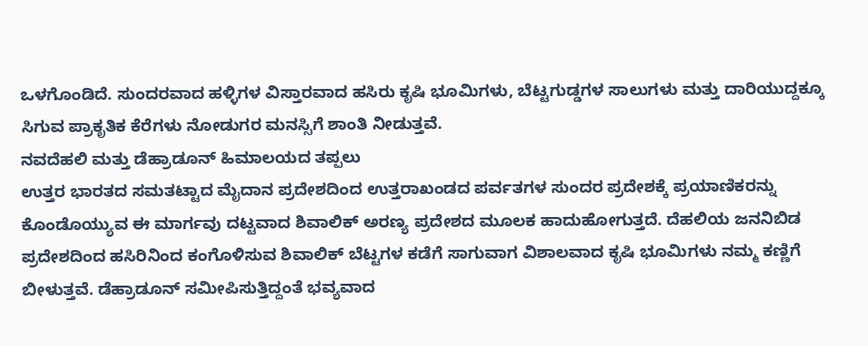ಒಳಗೊಂಡಿದೆ. ಸುಂದರವಾದ ಹಳ್ಳಿಗಳ ವಿಸ್ತಾರವಾದ ಹಸಿರು ಕೃಷಿ ಭೂಮಿಗಳು, ಬೆಟ್ಟಗುಡ್ಡಗಳ ಸಾಲುಗಳು ಮತ್ತು ದಾರಿಯುದ್ದಕ್ಕೂ ಸಿಗುವ ಪ್ರಾಕೃತಿಕ ಕೆರೆಗಳು ನೋಡುಗರ ಮನಸ್ಸಿಗೆ ಶಾಂತಿ ನೀಡುತ್ತವೆ.
ನವದೆಹಲಿ ಮತ್ತು ಡೆಹ್ರಾಡೂನ್ ಹಿಮಾಲಯದ ತಪ್ಪಲು
ಉತ್ತರ ಭಾರತದ ಸಮತಟ್ಟಾದ ಮೈದಾನ ಪ್ರದೇಶದಿಂದ ಉತ್ತರಾಖಂಡದ ಪರ್ವತಗಳ ಸುಂದರ ಪ್ರದೇಶಕ್ಕೆ ಪ್ರಯಾಣಿಕರನ್ನು ಕೊಂಡೊಯ್ಯುವ ಈ ಮಾರ್ಗವು ದಟ್ಟವಾದ ಶಿವಾಲಿಕ್ ಅರಣ್ಯ ಪ್ರದೇಶದ ಮೂಲಕ ಹಾದುಹೋಗುತ್ತದೆ. ದೆಹಲಿಯ ಜನನಿಬಿಡ ಪ್ರದೇಶದಿಂದ ಹಸಿರಿನಿಂದ ಕಂಗೊಳಿಸುವ ಶಿವಾಲಿಕ್ ಬೆಟ್ಟಗಳ ಕಡೆಗೆ ಸಾಗುವಾಗ ವಿಶಾಲವಾದ ಕೃಷಿ ಭೂಮಿಗಳು ನಮ್ಮ ಕಣ್ಣಿಗೆ ಬೀಳುತ್ತವೆ. ಡೆಹ್ರಾಡೂನ್ ಸಮೀಪಿಸುತ್ತಿದ್ದಂತೆ ಭವ್ಯವಾದ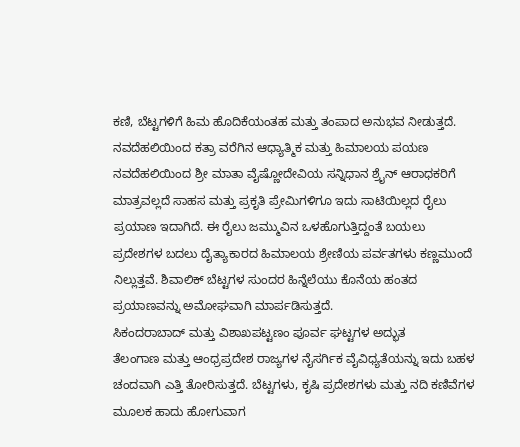ಕಣಿ, ಬೆಟ್ಟಗಳಿಗೆ ಹಿಮ ಹೊದಿಕೆಯಂತಹ ಮತ್ತು ತಂಪಾದ ಅನುಭವ ನೀಡುತ್ತದೆ.
ನವದೆಹಲಿಯಿಂದ ಕತ್ರಾ ವರೆಗಿನ ಆಧ್ಯಾತ್ಮಿಕ ಮತ್ತು ಹಿಮಾಲಯ ಪಯಣ
ನವದೆಹಲಿಯಿಂದ ಶ್ರೀ ಮಾತಾ ವೈಷ್ಣೋದೇವಿಯ ಸನ್ನಿಧಾನ ಶ್ರೈನ್ ಆರಾಧಕರಿಗೆ ಮಾತ್ರವಲ್ಲದೆ ಸಾಹಸ ಮತ್ತು ಪ್ರಕೃತಿ ಪ್ರೇಮಿಗಳಿಗೂ ಇದು ಸಾಟಿಯಿಲ್ಲದ ರೈಲು ಪ್ರಯಾಣ ಇದಾಗಿದೆ. ಈ ರೈಲು ಜಮ್ಮುವಿನ ಒಳಹೊಗುತ್ತಿದ್ದಂತೆ ಬಯಲು ಪ್ರದೇಶಗಳ ಬದಲು ದೈತ್ಯಾಕಾರದ ಹಿಮಾಲಯ ಶ್ರೇಣಿಯ ಪರ್ವತಗಳು ಕಣ್ಣಮುಂದೆ ನಿಲ್ಲುತ್ತವೆ. ಶಿವಾಲಿಕ್ ಬೆಟ್ಟಗಳ ಸುಂದರ ಹಿನ್ನೆಲೆಯು ಕೊನೆಯ ಹಂತದ ಪ್ರಯಾಣವನ್ನು ಅಮೋಘವಾಗಿ ಮಾರ್ಪಡಿಸುತ್ತದೆ.
ಸಿಕಂದರಾಬಾದ್ ಮತ್ತು ವಿಶಾಖಪಟ್ಟಣಂ ಪೂರ್ವ ಘಟ್ಟಗಳ ಅದ್ಭುತ
ತೆಲಂಗಾಣ ಮತ್ತು ಆಂಧ್ರಪ್ರದೇಶ ರಾಜ್ಯಗಳ ನೈಸರ್ಗಿಕ ವೈವಿಧ್ಯತೆಯನ್ನು ಇದು ಬಹಳ ಚಂದವಾಗಿ ಎತ್ತಿ ತೋರಿಸುತ್ತದೆ. ಬೆಟ್ಟಗಳು, ಕೃಷಿ ಪ್ರದೇಶಗಳು ಮತ್ತು ನದಿ ಕಣಿವೆಗಳ ಮೂಲಕ ಹಾದು ಹೋಗುವಾಗ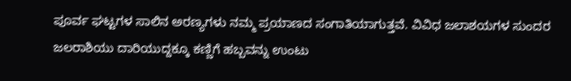ಪೂರ್ವ ಘಟ್ಟಗಳ ಸಾಲಿನ ಅರಣ್ಯಗಳು ನಮ್ಮ ಪ್ರಯಾಣದ ಸಂಗಾತಿಯಾಗುತ್ತವೆ. ವಿವಿಧ ಜಲಾಶಯಗಳ ಸುಂದರ ಜಲರಾಶಿಯು ದಾರಿಯುದ್ದಕ್ಕೂ ಕಣ್ಣಿಗೆ ಹಬ್ಬವನ್ನು ಉಂಟು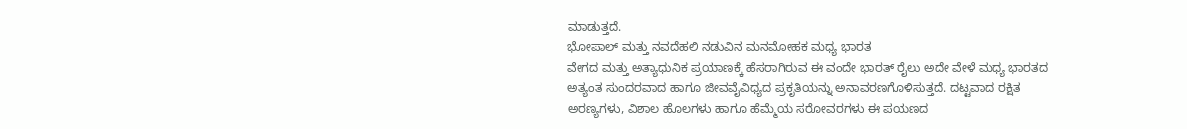ಮಾಡುತ್ತದೆ.
ಭೋಪಾಲ್ ಮತ್ತು ನವದೆಹಲಿ ನಡುವಿನ ಮನಮೋಹಕ ಮಧ್ಯ ಭಾರತ
ವೇಗದ ಮತ್ತು ಅತ್ಯಾಧುನಿಕ ಪ್ರಯಾಣಕ್ಕೆ ಹೆಸರಾಗಿರುವ ಈ ವಂದೇ ಭಾರತ್ ರೈಲು ಅದೇ ವೇಳೆ ಮಧ್ಯ ಭಾರತದ ಅತ್ಯಂತ ಸುಂದರವಾದ ಹಾಗೂ ಜೀವವೈವಿಧ್ಯದ ಪ್ರಕೃತಿಯನ್ನು ಅನಾವರಣಗೊಳಿಸುತ್ತದೆ. ದಟ್ಟವಾದ ರಕ್ಷಿತ ಅರಣ್ಯಗಳು, ವಿಶಾಲ ಹೊಲಗಳು ಹಾಗೂ ಹೆಮ್ಮೆಯ ಸರೋವರಗಳು ಈ ಪಯಣದ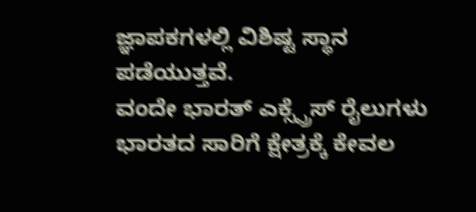ಜ್ಞಾಪಕಗಳಲ್ಲಿ ವಿಶಿಷ್ಟ ಸ್ಥಾನ ಪಡೆಯುತ್ತವೆ.
ವಂದೇ ಭಾರತ್ ಎಕ್ಸ್ಪ್ರೆಸ್ ರೈಲುಗಳು ಭಾರತದ ಸಾರಿಗೆ ಕ್ಷೇತ್ರಕ್ಕೆ ಕೇವಲ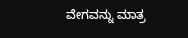ವೇಗವನ್ನು ಮಾತ್ರ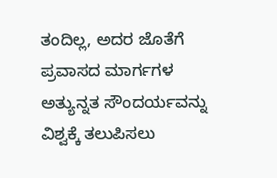ತಂದಿಲ್ಲ, ಅದರ ಜೊತೆಗೆ ಪ್ರವಾಸದ ಮಾರ್ಗಗಳ ಅತ್ಯುನ್ನತ ಸೌಂದರ್ಯವನ್ನು ವಿಶ್ವಕ್ಕೆ ತಲುಪಿಸಲು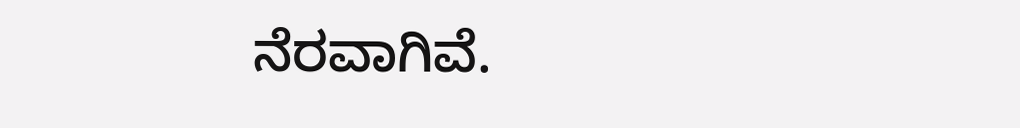ನೆರವಾಗಿವೆ.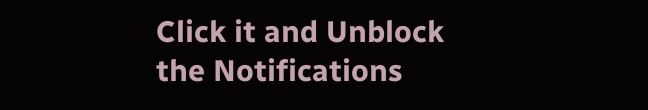Click it and Unblock the Notifications